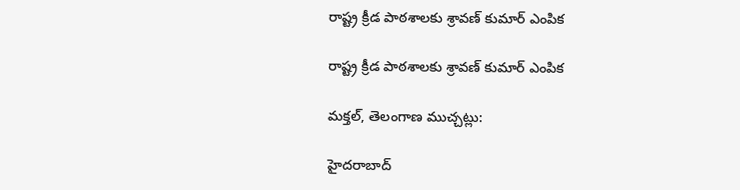రాష్ట్ర క్రీడ పాఠశాలకు శ్రావణ్ కుమార్ ఎంపిక

రాష్ట్ర క్రీడ పాఠశాలకు శ్రావణ్ కుమార్ ఎంపిక

మక్తల్, తెలంగాణ ముచ్చట్లు:

హైదరాబాద్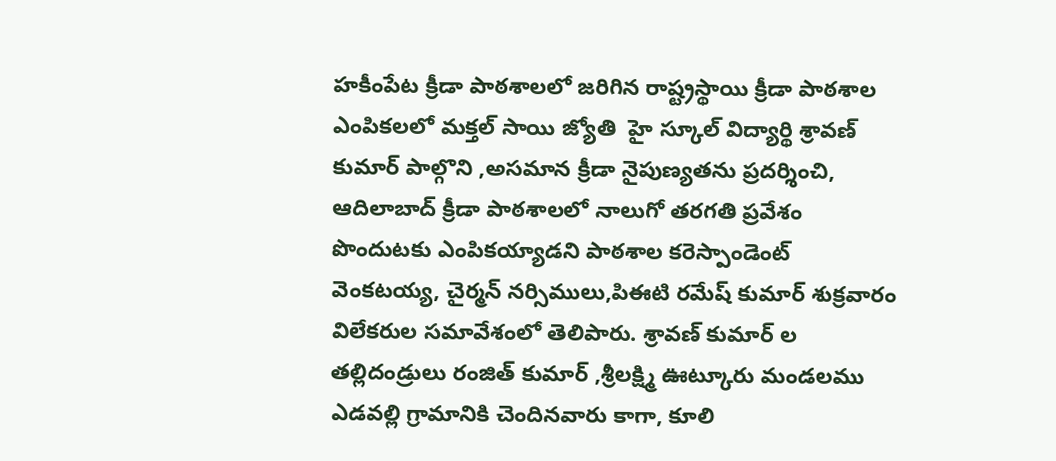హకీంపేట క్రీడా పాఠశాలలో జరిగిన రాష్ట్రస్థాయి క్రీడా పాఠశాల ఎంపికలలో మక్తల్ సాయి జ్యోతి  హై స్కూల్ విద్యార్థి శ్రావణ్  కుమార్ పాల్గొని ,అసమాన క్రీడా నైపుణ్యతను ప్రదర్శించి, ఆదిలాబాద్ క్రీడా పాఠశాలలో నాలుగో తరగతి ప్రవేశం పొందుటకు ఎంపికయ్యాడని పాఠశాల కరెస్పాండెంట్  వెంకటయ్య, చైర్మన్ నర్సిములు,పిఈటి రమేష్ కుమార్ శుక్రవారం విలేకరుల సమావేశంలో తెలిపారు. శ్రావణ్ కుమార్ ల తల్లిదండ్రులు రంజిత్ కుమార్ ,శ్రీలక్ష్మి ఊట్కూరు మండలము ఎడవల్లి గ్రామానికి చెందినవారు కాగా, కూలి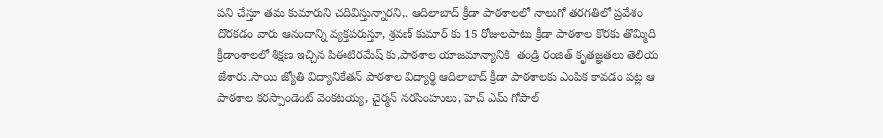పని చేస్తూ తమ కుమారుని చదివిస్తున్నారని,. ఆదిలాబాద్ క్రీడా పాఠశాలలో నాలుగో తరగతిలో ప్రవేశం దొరకడం వారు ఆనందాన్ని వ్యక్తపరుస్తూ, శ్రవణ్ కుమార్ కు 15 రోజులపాటు క్రీడా పాఠశాల కొరకు తొమ్మిది క్రీడాంశాలలో శిక్షణ ఇచ్చిన పిఈటిరమేష్ కు,పాఠశాల యాజమాన్యానికి  తండ్రి రంజిత్ కృతజ్ఞతలు తెలియ జేశారు.సాయి జ్యోతి విద్యానికేతన్ పాఠశాల విద్యార్థి ఆదిలాబాద్ క్రీడా పాఠశాలకు ఎంపిక కావడం పట్ల ఆ పాఠశాల కరస్పాండెంట్ వెంకటయ్య, చైర్మన్ నరసింహులు, హెచ్ ఎమ్ గోపాల్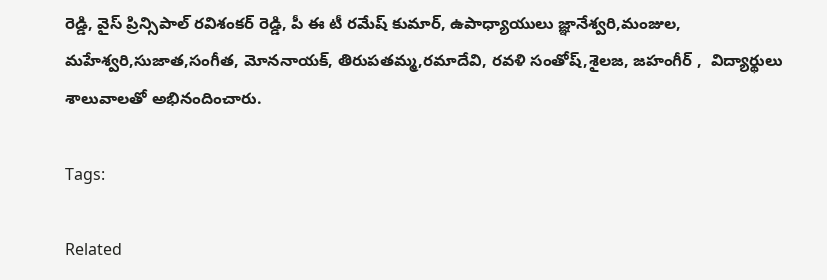రెడ్డి, వైస్ ప్రిన్సిపాల్ రవిశంకర్ రెడ్డి, పీ ఈ టీ రమేష్ కుమార్, ఉపాధ్యాయులు జ్ఞానేశ్వరి,మంజుల, మహేశ్వరి,సుజాత,సంగీత, మోననాయక్, తిరుపతమ్మ,రమాదేవి, రవళి సంతోష్,శైలజ, జహంగీర్ ,  విద్యార్థులు శాలువాలతో అభినందించారు.

Tags:

Related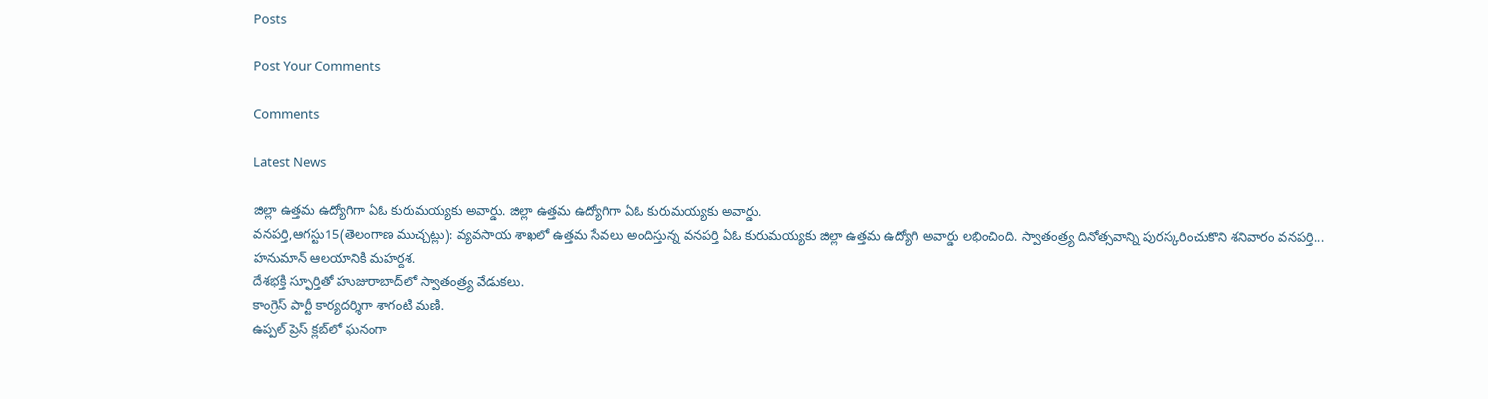Posts

Post Your Comments

Comments

Latest News

జిల్లా ఉత్తమ ఉద్యోగిగా ఏఓ కురుమయ్యకు అవార్డు. జిల్లా ఉత్తమ ఉద్యోగిగా ఏఓ కురుమయ్యకు అవార్డు.
వనపర్తి,ఆగస్టు15(తెలంగాణ ముచ్చట్లు): వ్యవసాయ శాఖలో ఉత్తమ సేవలు అందిస్తున్న వనపర్తి ఏఓ కురుమయ్యకు జిల్లా ఉత్తమ ఉద్యోగి అవార్డు లభించింది. స్వాతంత్ర్య దినోత్సవాన్ని పురస్కరించుకొని శనివారం వనపర్తి...
హనుమాన్ ఆలయానికి మహర్దశ.
దేశభక్తి స్ఫూర్తితో హుజురాబాద్‌లో స్వాతంత్ర్య వేడుకలు.
కాంగ్రెస్ పార్టీ కార్యదర్శిగా శాగంటి మణి.
ఉప్పల్ ప్రెస్ క్లబ్‌లో ఘనంగా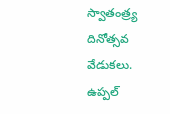స్వాతంత్ర్య దినోత్సవ వేడుకలు.
ఉప్పల్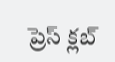ప్రెస్ క్లబ్‌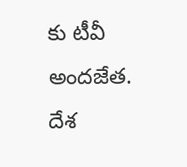కు టీవీ అందజేత.
దేశ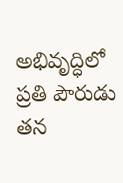అభివృద్ధిలో ప్రతి పౌరుడు తన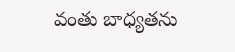వంతు బాధ్యతను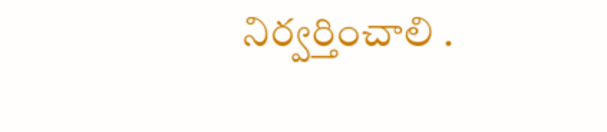నిర్వర్తించాలి .